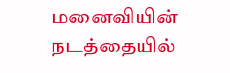மனைவியின் நடத்தையில்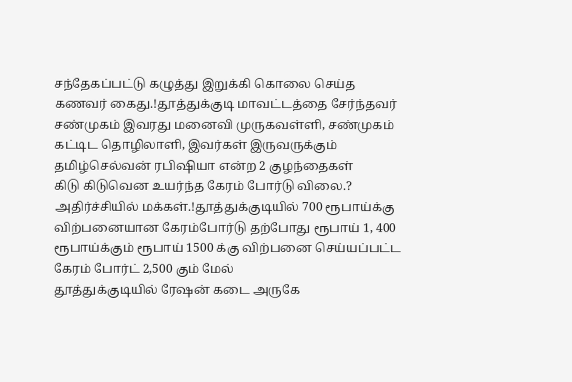சந்தேகப்பட்டு கழுத்து இறுக்கி கொலை செய்த கணவர் கைது.!தூத்துக்குடி மாவட்டத்தை சேர்ந்தவர் சண்முகம் இவரது மனைவி முருகவள்ளி, சண்முகம் கட்டிட தொழிலாளி, இவர்கள் இருவருக்கும் தமிழ்செல்வன் ரபிஷியா என்ற 2 குழந்தைகள்
கிடு கிடுவென உயர்ந்த கேரம் போர்டு விலை.? அதிர்ச்சியில் மக்கள்.!தூத்துக்குடியில் 700 ரூபாய்க்கு விற்பனையான கேரம்போர்டு தற்போது ரூபாய் 1, 400 ரூபாய்க்கும் ரூபாய் 1500 க்கு விற்பனை செய்யப்பட்ட கேரம் போர்ட் 2,500 கும் மேல்
தூத்துக்குடியில் ரேஷன் கடை அருகே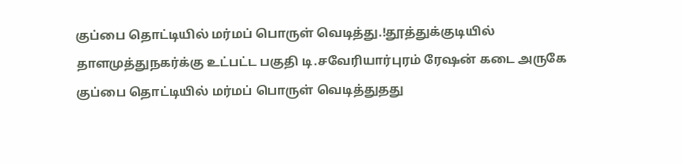குப்பை தொட்டியில் மர்மப் பொருள் வெடித்து.!தூத்துக்குடியில் தாளமுத்துநகர்க்கு உட்பட்ட பகுதி டி.சவேரியார்புரம் ரேஷன் கடை அருகே குப்பை தொட்டியில் மர்மப் பொருள் வெடித்துதது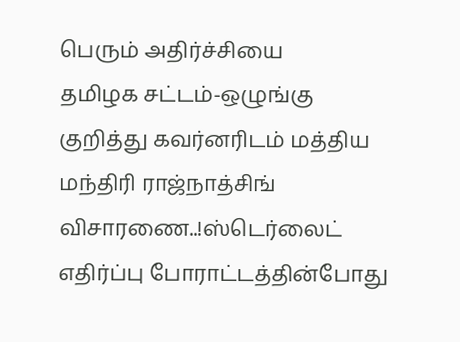பெரும் அதிர்ச்சியை
தமிழக சட்டம்-ஒழுங்கு குறித்து கவர்னரிடம் மத்திய மந்திரி ராஜ்நாத்சிங் விசாரணை..!ஸ்டெர்லைட் எதிர்ப்பு போராட்டத்தின்போது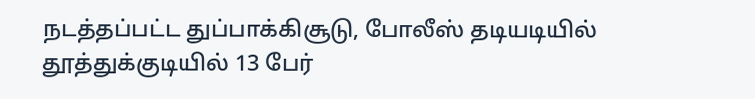நடத்தப்பட்ட துப்பாக்கிசூடு, போலீஸ் தடியடியில் தூத்துக்குடியில் 13 பேர்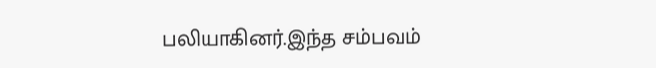பலியாகினர்.இந்த சம்பவம்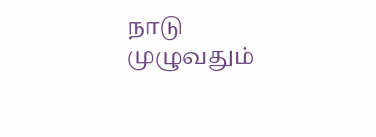நாடு முழுவதும்